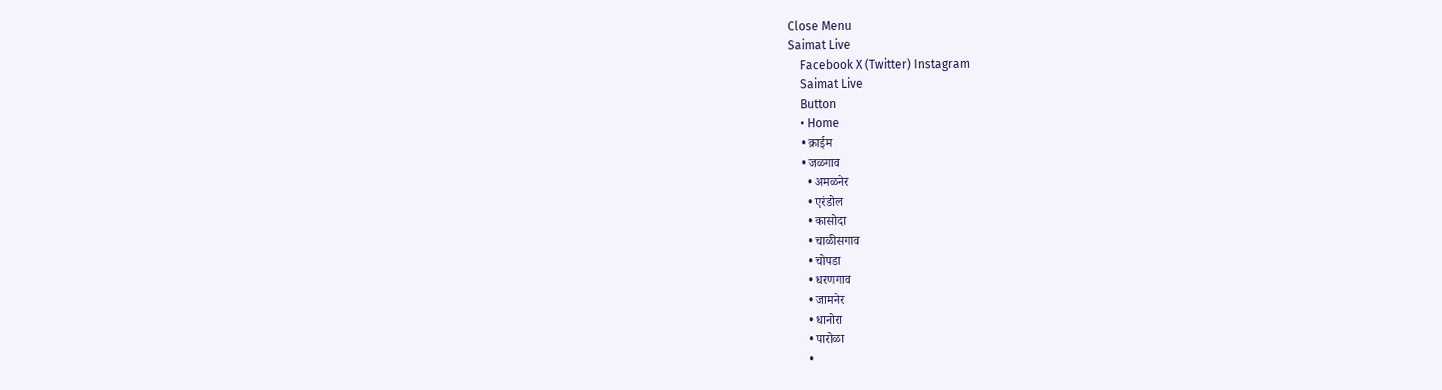Close Menu
Saimat Live
    Facebook X (Twitter) Instagram
    Saimat Live
    Button
    • Home
    • क्राईम
    • जळगाव
      • अमळनेर
      • एरंडोल
      • कासोदा
      • चाळीसगाव
      • चोपडा
      • धरणगाव
      • जामनेर
      • धानोरा
      • पारोळा
      •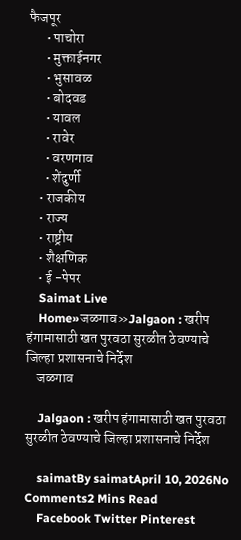फैजपूर
      • पाचोरा
      • मुक्ताईनगर
      • भुसावळ
      • बोदवड
      • यावल
      • रावेर
      • वरणगाव
      • शेंदुर्णी
    • राजकीय
    • राज्य
    • राष्ट्रीय
    • शैक्षणिक
    • ई -पेपर
    Saimat Live
    Home»जळगाव»Jalgaon : खरीप हंगामासाठी खत पुरवठा सुरळीत ठेवण्याचे जिल्हा प्रशासनाचे निर्देश
    जळगाव

    Jalgaon : खरीप हंगामासाठी खत पुरवठा सुरळीत ठेवण्याचे जिल्हा प्रशासनाचे निर्देश

    saimatBy saimatApril 10, 2026No Comments2 Mins Read
    Facebook Twitter Pinterest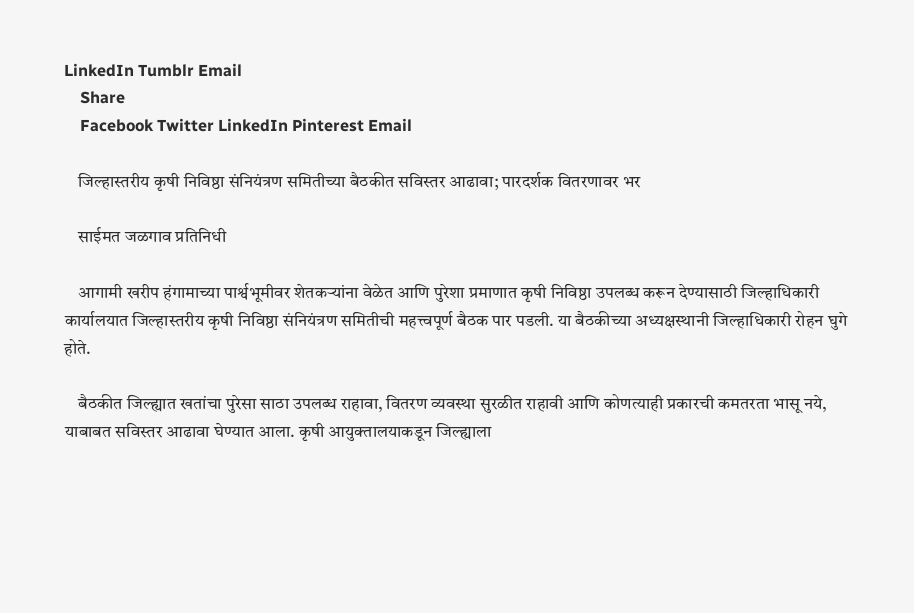LinkedIn Tumblr Email
    Share
    Facebook Twitter LinkedIn Pinterest Email

    जिल्हास्तरीय कृषी निविष्ठा संनियंत्रण समितीच्या बैठकीत सविस्तर आढावा; पारदर्शक वितरणावर भर

    साईमत जळगाव प्रतिनिधी

    आगामी खरीप हंगामाच्या पार्श्वभूमीवर शेतकऱ्यांना वेळेत आणि पुरेशा प्रमाणात कृषी निविष्ठा उपलब्ध करून देण्यासाठी जिल्हाधिकारी कार्यालयात जिल्हास्तरीय कृषी निविष्ठा संनियंत्रण समितीची महत्त्वपूर्ण बैठक पार पडली. या बैठकीच्या अध्यक्षस्थानी जिल्हाधिकारी रोहन घुगे होते.

    बैठकीत जिल्ह्यात खतांचा पुरेसा साठा उपलब्ध राहावा, वितरण व्यवस्था सुरळीत राहावी आणि कोणत्याही प्रकारची कमतरता भासू नये, याबाबत सविस्तर आढावा घेण्यात आला. कृषी आयुक्तालयाकडून जिल्ह्याला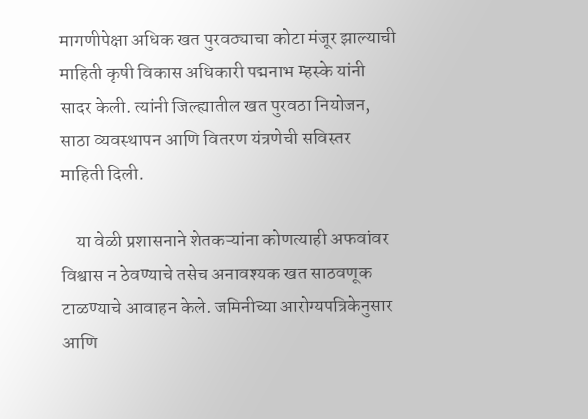मागणीपेक्षा अधिक खत पुरवठ्याचा कोटा मंजूर झाल्याची माहिती कृषी विकास अधिकारी पद्मनाभ म्हस्के यांनी सादर केली. त्यांनी जिल्ह्यातील खत पुरवठा नियोजन, साठा व्यवस्थापन आणि वितरण यंत्रणेची सविस्तर माहिती दिली.

    या वेळी प्रशासनाने शेतकऱ्यांना कोणत्याही अफवांवर विश्वास न ठेवण्याचे तसेच अनावश्यक खत साठवणूक टाळण्याचे आवाहन केले. जमिनीच्या आरोग्यपत्रिकेनुसार आणि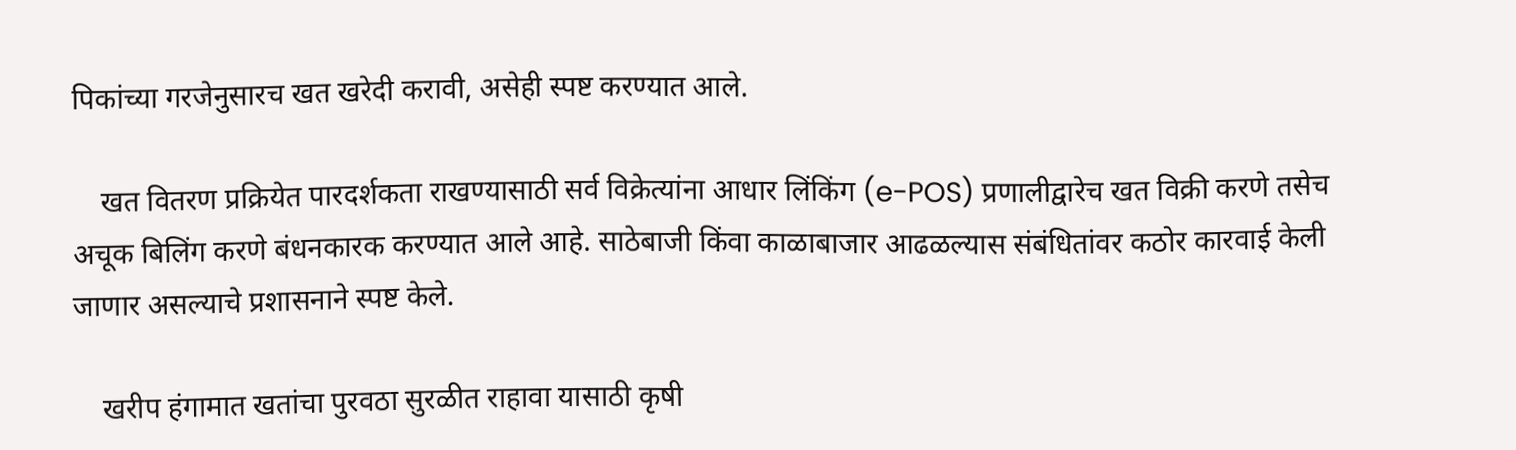पिकांच्या गरजेनुसारच खत खरेदी करावी, असेही स्पष्ट करण्यात आले.

    खत वितरण प्रक्रियेत पारदर्शकता राखण्यासाठी सर्व विक्रेत्यांना आधार लिंकिंग (e-POS) प्रणालीद्वारेच खत विक्री करणे तसेच अचूक बिलिंग करणे बंधनकारक करण्यात आले आहे. साठेबाजी किंवा काळाबाजार आढळल्यास संबंधितांवर कठोर कारवाई केली जाणार असल्याचे प्रशासनाने स्पष्ट केले.

    खरीप हंगामात खतांचा पुरवठा सुरळीत राहावा यासाठी कृषी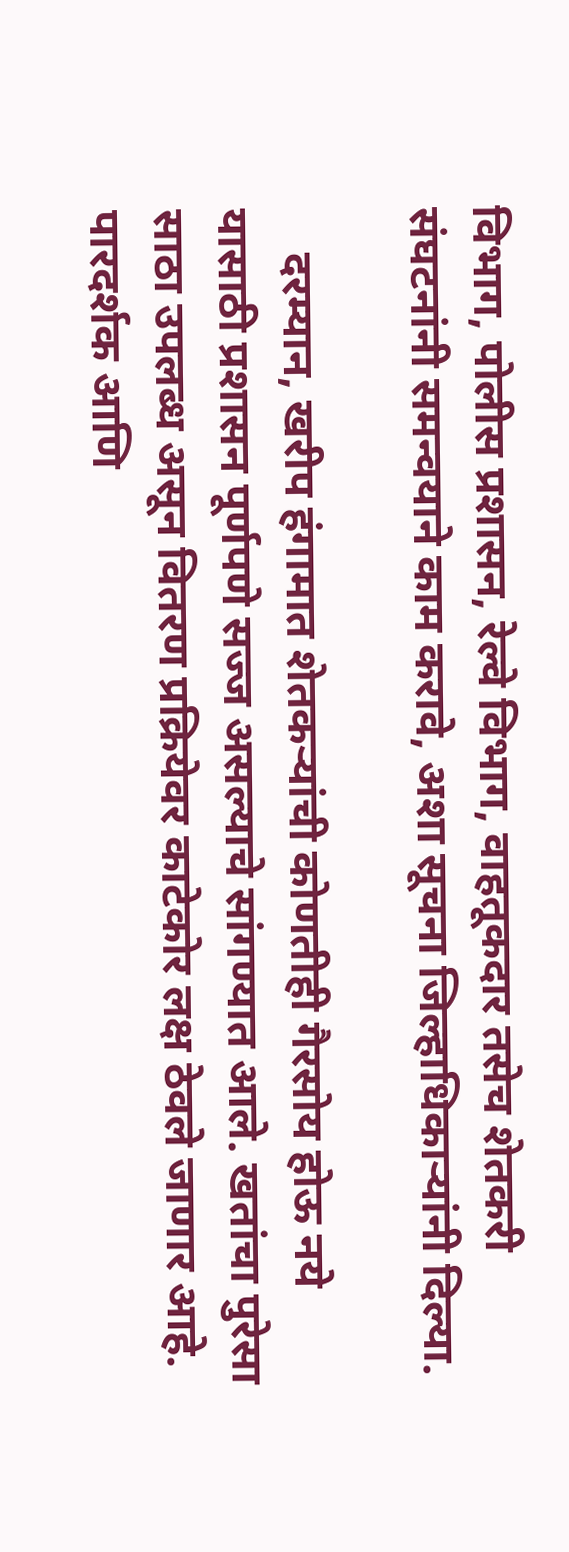विभाग, पोलीस प्रशासन, रेल्वे विभाग, वाहतूकदार तसेच शेतकरी संघटनांनी समन्वयाने काम करावे, अशा सूचना जिल्हाधिकाऱ्यांनी दिल्या.

    दरम्यान, खरीप हंगामात शेतकऱ्यांची कोणतीही गैरसोय होऊ नये यासाठी प्रशासन पूर्णपणे सज्ज असल्याचे सांगण्यात आले. खतांचा पुरेसा साठा उपलब्ध असून वितरण प्रक्रियेवर काटेकोर लक्ष ठेवले जाणार आहे. पारदर्शक आणि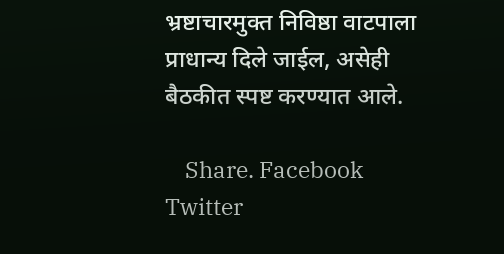भ्रष्टाचारमुक्त निविष्ठा वाटपाला प्राधान्य दिले जाईल, असेही बैठकीत स्पष्ट करण्यात आले.

    Share. Facebook Twitter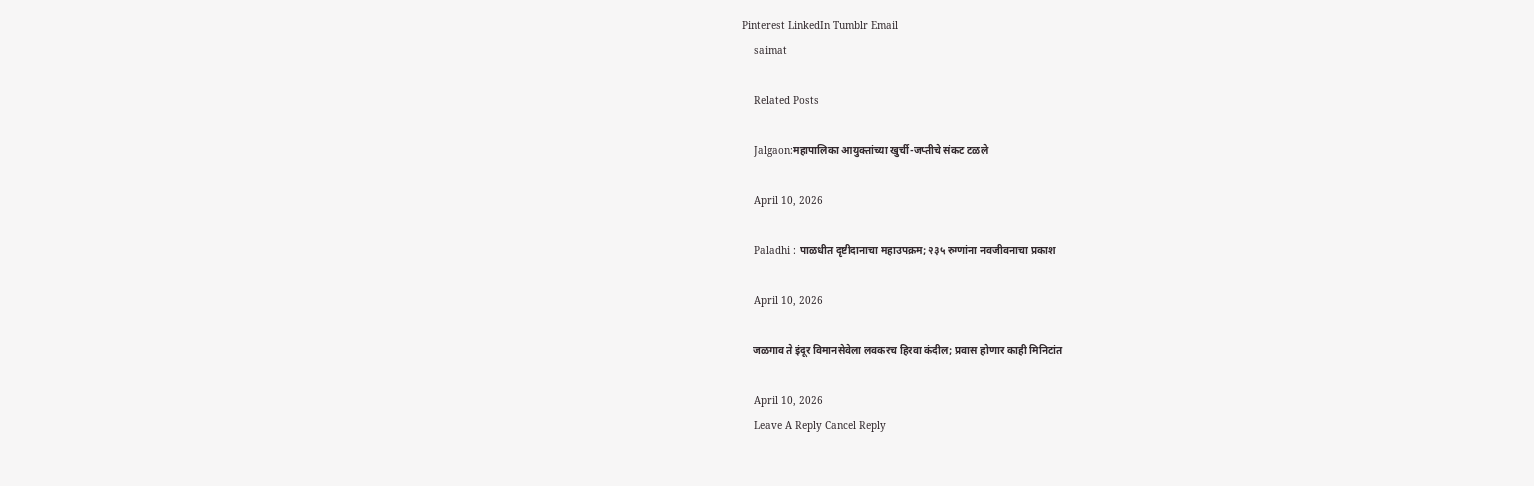Pinterest LinkedIn Tumblr Email
    saimat

    Related Posts

    Jalgaon:महापालिका आयुक्तांच्या खुर्ची-जप्तीचे संकट टळले

    April 10, 2026

    Paladhi : पाळधीत दृष्टीदानाचा महाउपक्रम; २३५ रुग्णांना नवजीवनाचा प्रकाश

    April 10, 2026

    जळगाव ते इंदूर विमानसेवेला लवकरच हिरवा कंदील; प्रवास होणार काही मिनिटांत

    April 10, 2026
    Leave A Reply Cancel Reply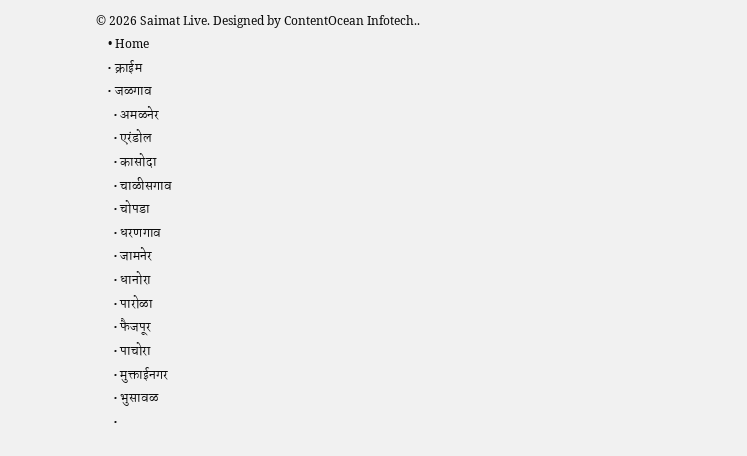© 2026 Saimat Live. Designed by ContentOcean Infotech..
    • Home
    • क्राईम
    • जळगाव
      • अमळनेर
      • एरंडोल
      • कासोदा
      • चाळीसगाव
      • चोपडा
      • धरणगाव
      • जामनेर
      • धानोरा
      • पारोळा
      • फैजपूर
      • पाचोरा
      • मुक्ताईनगर
      • भुसावळ
      •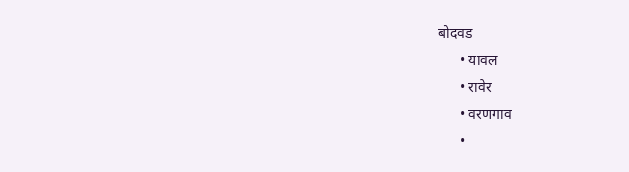बोदवड
      • यावल
      • रावेर
      • वरणगाव
      •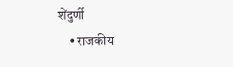शेंदुर्णी
    • राजकीय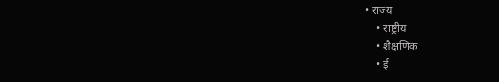• राज्य
    • राष्ट्रीय
    • शैक्षणिक
    • ई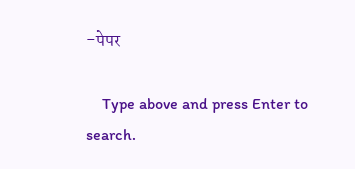-पेपर

    Type above and press Enter to search.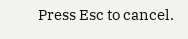Press Esc to cancel.